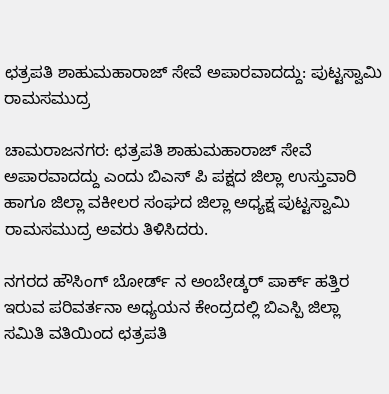ಛತ್ರಪತಿ ಶಾಹುಮಹಾರಾಜ್ ಸೇವೆ ಅಪಾರವಾದದ್ದು: ಪುಟ್ಟಸ್ವಾಮಿ ರಾಮಸಮುದ್ರ

ಚಾಮರಾಜನಗರ: ಛತ್ರಪತಿ ಶಾಹುಮಹಾರಾಜ್ ಸೇವೆ ಅಪಾರವಾದದ್ದು ಎಂದು ಬಿಎಸ್ ಪಿ ಪಕ್ಷದ ಜಿಲ್ಲಾ ಉಸ್ತುವಾರಿ ಹಾಗೂ ಜಿಲ್ಲಾ ವಕೀಲರ ಸಂಘದ ಜಿಲ್ಲಾ ಅಧ್ಯಕ್ಷ ಪುಟ್ಟಸ್ವಾಮಿ ರಾಮಸಮುದ್ರ ಅವರು ತಿಳಿಸಿದರು.

ನಗರದ ಹೌಸಿಂಗ್ ಬೋರ್ಡ್ ನ ಅಂಬೇಡ್ಕರ್ ಪಾರ್ಕ್ ಹತ್ತಿರ ಇರುವ ಪರಿವರ್ತನಾ ಅಧ್ಯಯನ ಕೇಂದ್ರದಲ್ಲಿ ಬಿಎಸ್ಪಿ ಜಿಲ್ಲಾ ಸಮಿತಿ ವತಿಯಿಂದ ಛತ್ರಪತಿ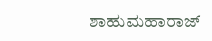ಶಾಹುಮಹಾರಾಜ್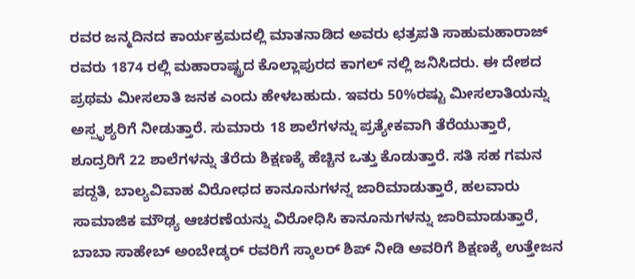ರವರ ಜನ್ಮದಿನದ ಕಾರ್ಯಕ್ರಮದಲ್ಲಿ ಮಾತನಾಡಿದ ಅವರು ಛತ್ರಪತಿ ಸಾಹುಮಹಾರಾಜ್ ರವರು 1874 ರಲ್ಲಿ ಮಹಾರಾಷ್ಟ್ರದ ಕೊಲ್ಲಾಪುರದ ಕಾಗಲ್ ನಲ್ಲಿ ಜನಿಸಿದರು. ಈ ದೇಶದ ಪ್ರಥಮ ಮೀಸಲಾತಿ ಜನಕ ಎಂದು ಹೇಳಬಹುದು. ಇವರು 50%ರಷ್ಟು ಮೀಸಲಾತಿಯನ್ನು ಅಸ್ಪೃಶ್ಯರಿಗೆ ನೀಡುತ್ತಾರೆ. ಸುಮಾರು 18 ಶಾಲೆಗಳನ್ನು ಪ್ರತ್ಯೇಕವಾಗಿ ತೆರೆಯುತ್ತಾರೆ, ಶೂದ್ರರಿಗೆ 22 ಶಾಲೆಗಳನ್ನು ತೆರೆದು ಶಿಕ್ಷಣಕ್ಕೆ ಹೆಚ್ಚಿನ ಒತ್ತು ಕೊಡುತ್ತಾರೆ. ಸತಿ ಸಹ ಗಮನ ಪದ್ದತಿ, ಬಾಲ್ಯವಿವಾಹ ವಿರೋಧದ ಕಾನೂನುಗಳನ್ನ ಜಾರಿಮಾಡುತ್ತಾರೆ, ಹಲವಾರು ಸಾಮಾಜಿಕ ಮೌಢ್ಯ ಆಚರಣೆಯನ್ನು ವಿರೋಧಿಸಿ ಕಾನೂನುಗಳನ್ನು ಜಾರಿಮಾಡುತ್ತಾರೆ, ಬಾಬಾ ಸಾಹೇಬ್ ಅಂಬೇಡ್ಕರ್ ರವರಿಗೆ ಸ್ಕಾಲರ್ ಶಿಪ್ ನೀಡಿ ಅವರಿಗೆ ಶಿಕ್ಷಣಕ್ಕೆ ಉತ್ತೇಜನ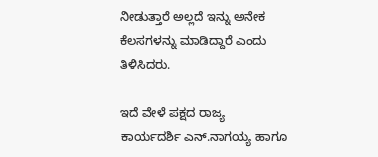ನೀಡುತ್ತಾರೆ ಅಲ್ಲದೆ ಇನ್ನು ಅನೇಕ ಕೆಲಸಗಳನ್ನು ಮಾಡಿದ್ದಾರೆ ಎಂದು ತಿಳಿಸಿದರು.

ಇದೆ ವೇಳೆ ಪಕ್ಷದ ರಾಜ್ಯ ಕಾರ್ಯದರ್ಶಿ ಎನ್.ನಾಗಯ್ಯ ಹಾಗೂ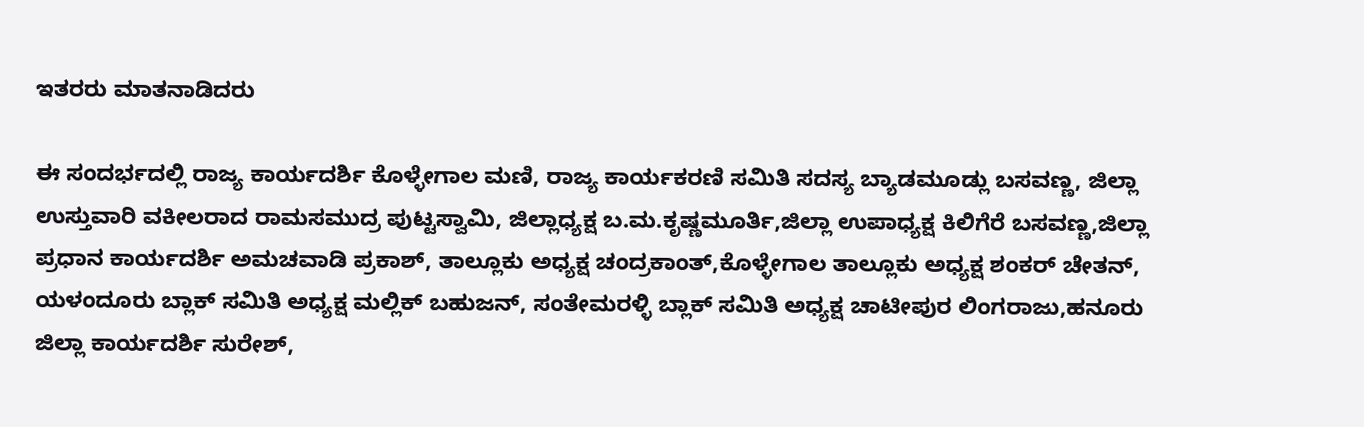ಇತರರು ಮಾತನಾಡಿದರು

ಈ ಸಂದರ್ಭದಲ್ಲಿ ರಾಜ್ಯ ಕಾರ್ಯದರ್ಶಿ ಕೊಳ್ಳೇಗಾಲ ಮಣಿ, ರಾಜ್ಯ ಕಾರ್ಯಕರಣಿ ಸಮಿತಿ ಸದಸ್ಯ ಬ್ಯಾಡಮೂಡ್ಲು ಬಸವಣ್ಣ, ಜಿಲ್ಲಾ ಉಸ್ತುವಾರಿ ವಕೀಲರಾದ ರಾಮಸಮುದ್ರ ಪುಟ್ಟಸ್ವಾಮಿ, ಜಿಲ್ಲಾಧ್ಯಕ್ಷ ಬ.ಮ.ಕೃಷ್ಣಮೂರ್ತಿ,ಜಿಲ್ಲಾ ಉಪಾಧ್ಯಕ್ಷ ಕಿಲಿಗೆರೆ ಬಸವಣ್ಣ,ಜಿಲ್ಲಾ ಪ್ರಧಾನ ಕಾರ್ಯದರ್ಶಿ ಅಮಚವಾಡಿ ಪ್ರಕಾಶ್, ತಾಲ್ಲೂಕು ಅಧ್ಯಕ್ಷ ಚಂದ್ರಕಾಂತ್,ಕೊಳ್ಳೇಗಾಲ ತಾಲ್ಲೂಕು ಅಧ್ಯಕ್ಷ ಶಂಕರ್ ಚೇತನ್, ಯಳಂದೂರು ಬ್ಲಾಕ್ ಸಮಿತಿ ಅಧ್ಯಕ್ಷ ಮಲ್ಲಿಕ್ ಬಹುಜನ್, ಸಂತೇಮರಳ್ಳಿ ಬ್ಲಾಕ್ ಸಮಿತಿ ಅಧ್ಯಕ್ಷ ಚಾಟೀಪುರ ಲಿಂಗರಾಜು,ಹನೂರು ಜಿಲ್ಲಾ ಕಾರ್ಯದರ್ಶಿ ಸುರೇಶ್,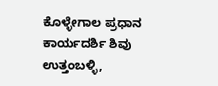ಕೊಳ್ಳೇಗಾಲ ಪ್ರಧಾನ ಕಾರ್ಯದರ್ಶಿ ಶಿವು ಉತ್ತಂಬಳ್ಳಿ,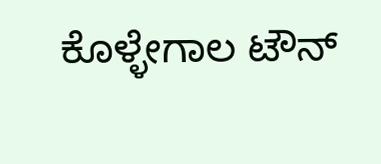ಕೊಳ್ಳೇಗಾಲ ಟೌನ್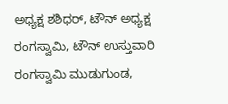ಅಧ್ಯಕ್ಷ ಶಶಿಧರ್, ಟೌನ್ ಅಧ್ಯಕ್ಷ ರಂಗಸ್ವಾಮಿ, ಟೌನ್ ಉಸ್ತುವಾರಿ ರಂಗಸ್ವಾಮಿ ಮುಡುಗುಂಡ,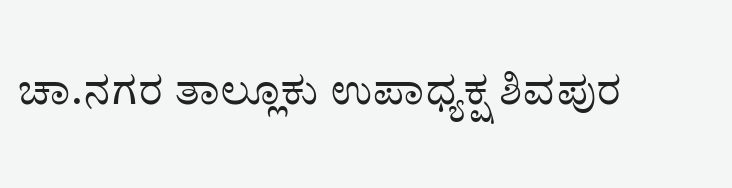ಚಾ.ನಗರ ತಾಲ್ಲೂಕು ಉಪಾಧ್ಯಕ್ಷ ಶಿವಪುರ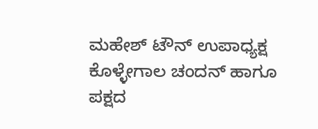ಮಹೇಶ್ ಟೌನ್ ಉಪಾಧ್ಯಕ್ಷ ಕೊಳ್ಳೇಗಾಲ ಚಂದನ್ ಹಾಗೂ ಪಕ್ಷದ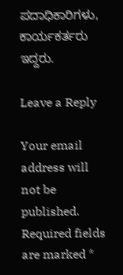ಪದಾಧಿಕಾರಿಗಳು, ಕಾರ್ಯಕರ್ತರು ಇದ್ದರು.

Leave a Reply

Your email address will not be published. Required fields are marked *